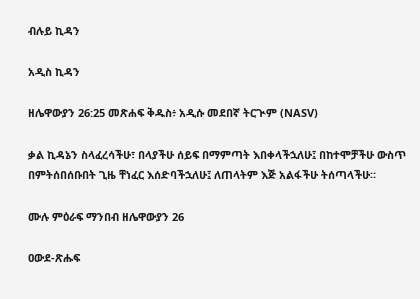ብሉይ ኪዳን

አዲስ ኪዳን

ዘሌዋውያን 26:25 መጽሐፍ ቅዱስ፥ አዲሱ መደበኛ ትርጒም (NASV)

ቃል ኪዳኔን ስላፈረሳችሁ፣ በላያችሁ ሰይፍ በማምጣት እበቀላችኋለሁ፤ በከተሞቻችሁ ውስጥ በምትሰበሰቡበት ጊዜ ቸነፈር እሰድባችኋለሁ፤ ለጠላትም እጅ አልፋችሁ ትሰጣላችሁ።

ሙሉ ምዕራፍ ማንበብ ዘሌዋውያን 26

ዐውደ-ጽሑፍ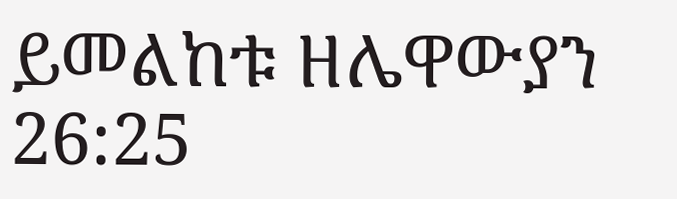ይመልከቱ ዘሌዋውያን 26:25